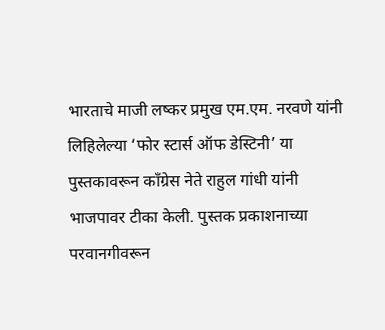भारताचे माजी लष्कर प्रमुख एम.एम. नरवणे यांनी लिहिलेल्या ‘फोर स्टार्स ऑफ डेस्टिनी’ या पुस्तकावरून काँग्रेस नेते राहुल गांधी यांनी भाजपावर टीका केली. पुस्तक प्रकाशनाच्या परवानगीवरून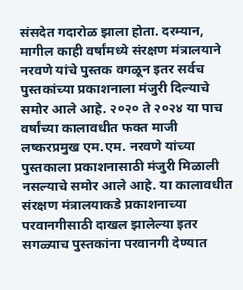संसदेत गदारोळ झाला होता. दरम्यान, मागील काही वर्षांमध्ये संरक्षण मंत्रालयाने नरवणे यांचे पुस्तक वगळून इतर सर्वच पुस्तकांच्या प्रकाशनाला मंजुरी दिल्याचे समोर आले आहे. २०२० ते २०२४ या पाच वर्षांच्या कालावधीत फक्त माजी लष्करप्रमुख एम.एम. नरवणे यांच्या पुस्तकाला प्रकाशनासाठी मंजुरी मिळाली नसल्याचे समोर आले आहे. या कालावधीत संरक्षण मंत्रालयाकडे प्रकाशनाच्या परवानगीसाठी दाखल झालेल्या इतर सगळ्याच पुस्तकांना परवानगी देण्यात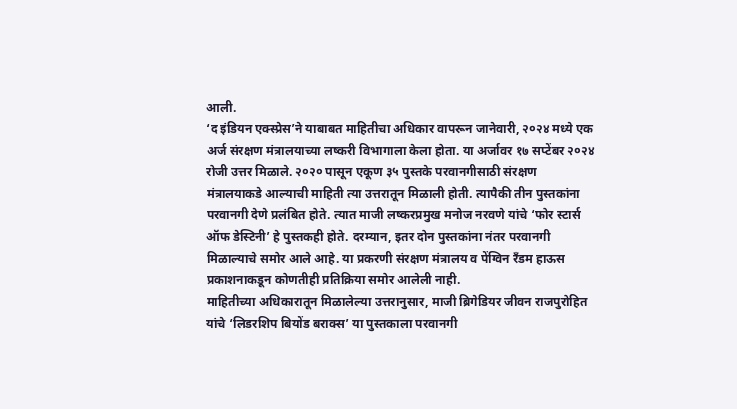आली.
‘द इंडियन एक्स्प्रेस’ने याबाबत माहितीचा अधिकार वापरून जानेवारी, २०२४ मध्ये एक अर्ज संरक्षण मंत्रालयाच्या लष्करी विभागाला केला होता. या अर्जावर १७ सप्टेंबर २०२४ रोजी उत्तर मिळाले. २०२० पासून एकूण ३५ पुस्तके परवानगीसाठी संरक्षण मंत्रालयाकडे आल्याची माहिती त्या उत्तरातून मिळाली होती. त्यापैकी तीन पुस्तकांना परवानगी देणे प्रलंबित होते. त्यात माजी लष्करप्रमुख मनोज नरवणे यांचे ‘फोर स्टार्स ऑफ डेस्टिनी’ हे पुस्तकही होते. दरम्यान, इतर दोन पुस्तकांना नंतर परवानगी मिळाल्याचे समोर आले आहे. या प्रकरणी संरक्षण मंत्रालय व पेंग्विन रँडम हाऊस प्रकाशनाकडून कोणतीही प्रतिक्रिया समोर आलेली नाही.
माहितीच्या अधिकारातून मिळालेल्या उत्तरानुसार, माजी ब्रिगेडियर जीवन राजपुरोहित यांचे ‘लिडरशिप बियोंड बराक्स’ या पुस्तकाला परवानगी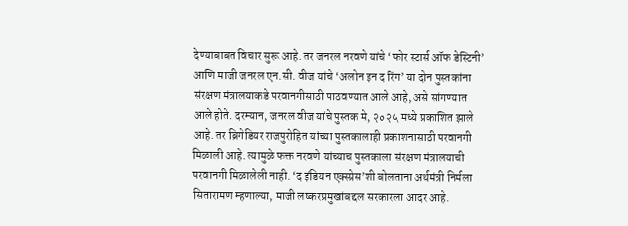देण्याबाबत विचार सुरू आहे. तर जनरल नरवणे यांचे ‘फोर स्टार्स ऑफ डेस्टिनी’ आणि माजी जनरल एन.सी. वीज यांचे ‘अलोन इन द रिंग’ या दोन पुस्तकांना संरक्षण मंत्रालयाकडे परवानगीसाठी पाठवण्यात आले आहे, असे सांगण्यात आले होते. दरम्यान, जनरल वीज यांचे पुस्तक मे, २०२५ मध्ये प्रकाशित झाले आहे. तर ब्रिगेडियर राजपुरोहित यांच्या पुस्तकालाही प्रकाशनासाठी परवानगी मिळाली आहे. त्यामुळे फक्त नरवणे यांच्याच पुस्तकाला संरक्षण मंत्रालयाची परवानगी मिळालेली नाही. ‘द इंडियन एक्स्प्रेस’शी बोलताना अर्थमंत्री निर्मला सितारामण म्हणाल्या, माजी लष्करप्रमुखांबद्दल सरकारला आदर आहे.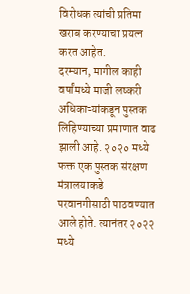विरोधक त्यांची प्रतिमा खराब करण्याचा प्रयत्न करत आहेत.
दरम्यान, मागील काही वर्षांमध्ये माजी लष्करी अधिकाऱ्यांकडून पुस्तक लिहिण्याच्या प्रमाणात वाढ झाली आहे. २०२० मध्ये फक्त एक पुस्तक संरक्षण मंत्रालयाकडे परवानगीसाठी पाठवण्यात आले होते. त्यानंतर २०२२ मध्ये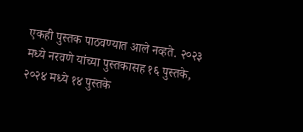एकही पुस्तक पाठवण्यात आले नव्हते. २०२३ मध्ये नरवणे यांच्या पुस्तकासह १६ पुस्तके, २०२४ मध्ये १४ पुस्तके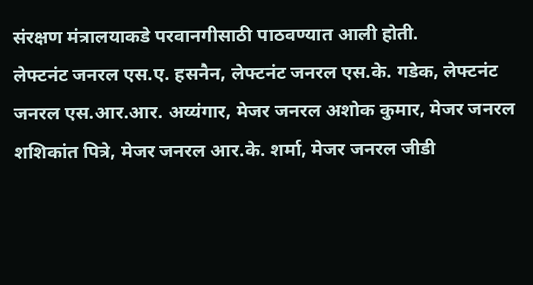संरक्षण मंत्रालयाकडे परवानगीसाठी पाठवण्यात आली होती.
लेफ्टनंट जनरल एस.ए. हसनैन, लेफ्टनंट जनरल एस.के. गडेक, लेफ्टनंट जनरल एस.आर.आर. अय्यंगार, मेजर जनरल अशोक कुमार, मेजर जनरल शशिकांत पित्रे, मेजर जनरल आर.के. शर्मा, मेजर जनरल जीडी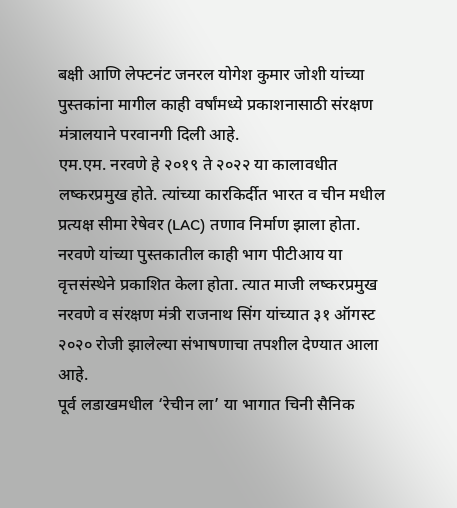बक्षी आणि लेफ्टनंट जनरल योगेश कुमार जोशी यांच्या पुस्तकांना मागील काही वर्षांमध्ये प्रकाशनासाठी संरक्षण मंत्रालयाने परवानगी दिली आहे.
एम.एम. नरवणे हे २०१९ ते २०२२ या कालावधीत लष्करप्रमुख होते. त्यांच्या कारकिर्दीत भारत व चीन मधील प्रत्यक्ष सीमा रेषेवर (LAC) तणाव निर्माण झाला होता. नरवणे यांच्या पुस्तकातील काही भाग पीटीआय या वृत्तसंस्थेने प्रकाशित केला होता. त्यात माजी लष्करप्रमुख नरवणे व संरक्षण मंत्री राजनाथ सिंग यांच्यात ३१ ऑगस्ट २०२० रोजी झालेल्या संभाषणाचा तपशील देण्यात आला आहे.
पूर्व लडाखमधील ‘रेचीन ला’ या भागात चिनी सैनिक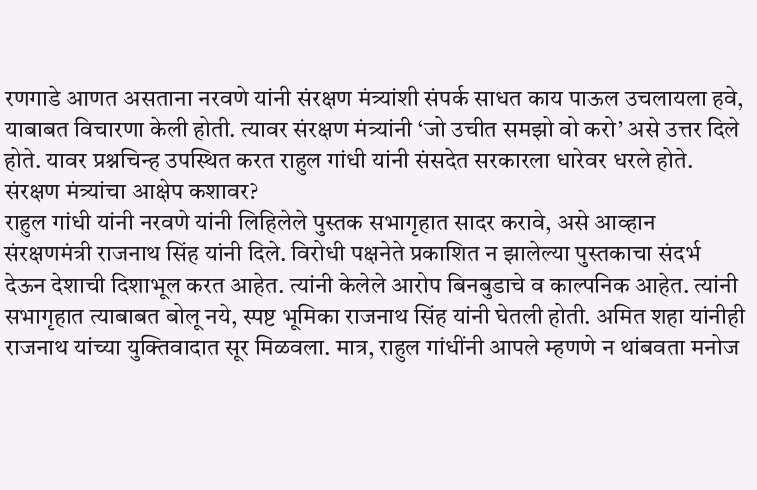रणगाडे आणत असताना नरवणे यांनी संरक्षण मंत्र्यांशी संपर्क साधत काय पाऊल उचलायला हवे, याबाबत विचारणा केली होती. त्यावर संरक्षण मंत्र्यांनी ‘जो उचीत समझो वो करो’ असे उत्तर दिले होते. यावर प्रश्नचिन्ह उपस्थित करत राहुल गांधी यांनी संसदेत सरकारला धारेवर धरले होते.
संरक्षण मंत्र्यांचा आक्षेप कशावर?
राहुल गांधी यांनी नरवणे यांनी लिहिलेले पुस्तक सभागृहात सादर करावे, असे आव्हान संरक्षणमंत्री राजनाथ सिंह यांनी दिले. विरोधी पक्षनेते प्रकाशित न झालेल्या पुस्तकाचा संदर्भ देऊन देशाची दिशाभूल करत आहेत. त्यांनी केलेले आरोप बिनबुडाचे व काल्पनिक आहेत. त्यांनी सभागृहात त्याबाबत बोलू नये, स्पष्ट भूमिका राजनाथ सिंह यांनी घेतली होती. अमित शहा यांनीही राजनाथ यांच्या युक्तिवादात सूर मिळवला. मात्र, राहुल गांधींनी आपले म्हणणे न थांबवता मनोज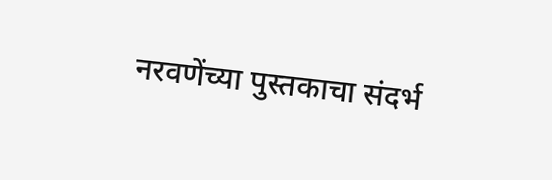नरवणेंच्या पुस्तकाचा संदर्भ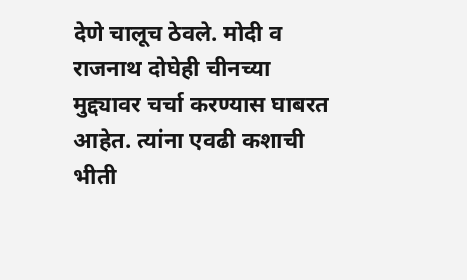देणे चालूच ठेवले. मोदी व राजनाथ दोघेही चीनच्या मुद्द्यावर चर्चा करण्यास घाबरत आहेत. त्यांना एवढी कशाची भीती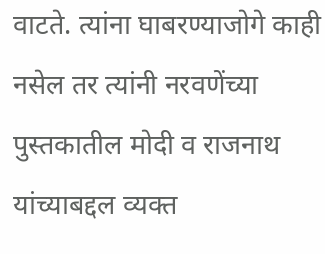वाटते. त्यांना घाबरण्याजोगे काही नसेल तर त्यांनी नरवणेंच्या पुस्तकातील मोदी व राजनाथ यांच्याबद्दल व्यक्त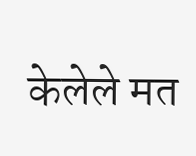केलेले मत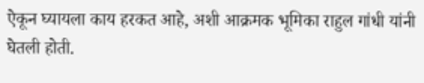ऐकून घ्यायला काय हरकत आहे, अशी आक्रमक भूमिका राहुल गांधी यांनी घेतली होती.